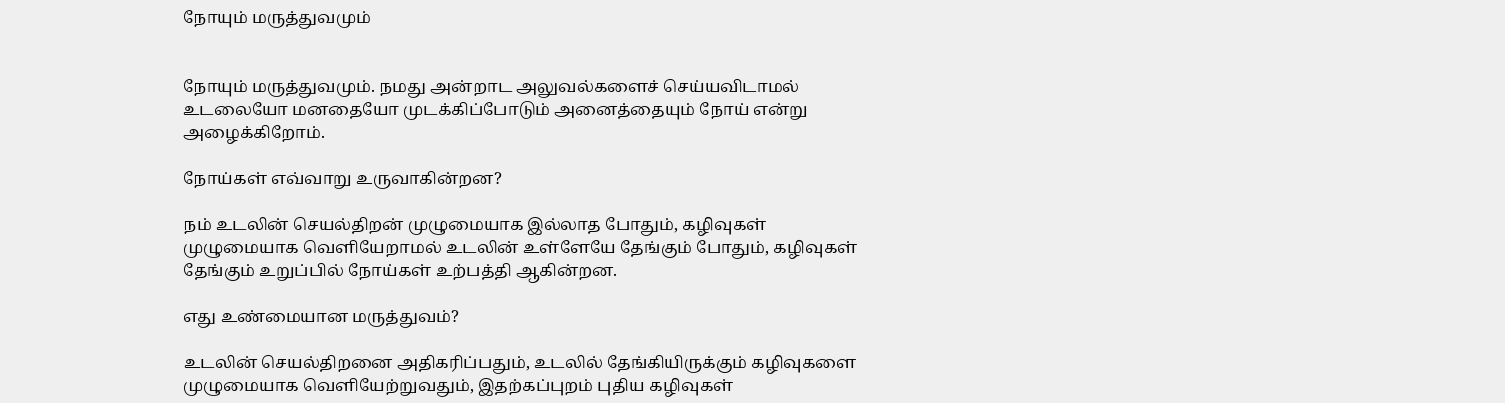நோயும் மருத்துவமும்


நோயும் மருத்துவமும். நமது அன்றாட அலுவல்களைச் செய்யவிடாமல் உடலையோ மனதையோ முடக்கிப்போடும் அனைத்தையும் நோய் என்று அழைக்கிறோம்.

நோய்கள் எவ்வாறு உருவாகின்றன?

நம் உடலின் செயல்திறன் முழுமையாக இல்லாத போதும், கழிவுகள் முழுமையாக வெளியேறாமல் உடலின் உள்ளேயே தேங்கும் போதும், கழிவுகள் தேங்கும் உறுப்பில் நோய்கள் உற்பத்தி ஆகின்றன.

எது உண்மையான மருத்துவம்?

உடலின் செயல்திறனை அதிகரிப்பதும், உடலில் தேங்கியிருக்கும் கழிவுகளை முழுமையாக வெளியேற்றுவதும், இதற்கப்புறம் புதிய கழிவுகள்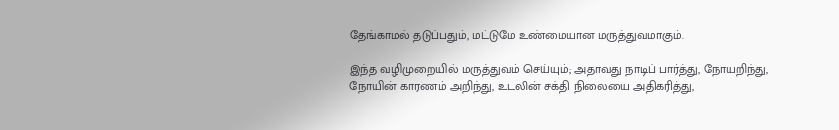தேங்காமல் தடுப்பதும், மட்டுமே உண்மையான மருத்துவமாகும்.

இந்த வழிமுறையில் மருத்துவம் செய்யும்; அதாவது நாடிப் பார்த்து, நோயறிந்து, நோயின் காரணம் அறிந்து, உடலின் சக்தி நிலையை அதிகரித்து,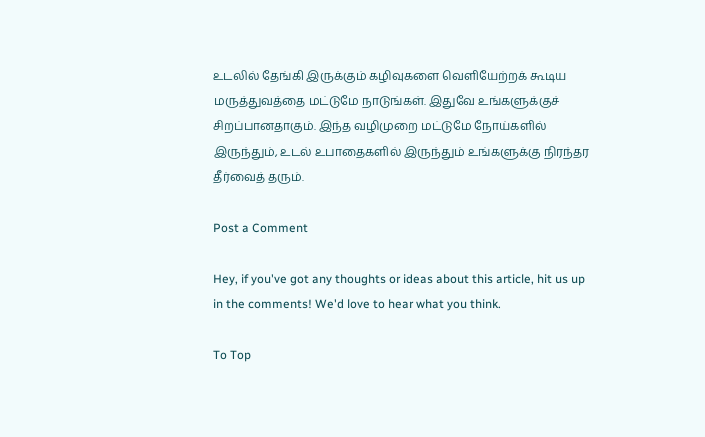உடலில் தேங்கி இருக்கும் கழிவுகளை வெளியேற்றக் கூடிய மருத்துவத்தை மட்டுமே நாடுங்கள். இதுவே உங்களுக்குச் சிறப்பானதாகும். இந்த வழிமுறை மட்டுமே நோய்களில் இருந்தும், உடல் உபாதைகளில் இருந்தும் உங்களுக்கு நிரந்தர தீர்வைத் தரும்.

Post a Comment

Hey, if you've got any thoughts or ideas about this article, hit us up in the comments! We'd love to hear what you think.

To Top